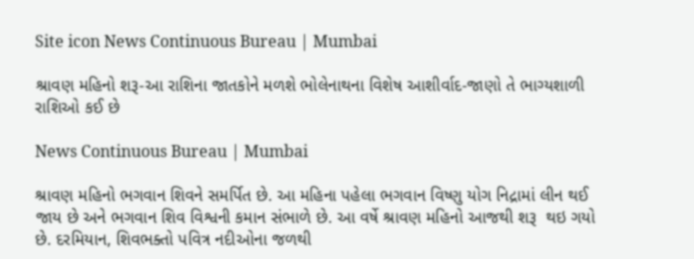Site icon News Continuous Bureau | Mumbai

શ્રાવણ મહિનો શરૂ-આ રાશિના જાતકોને મળશે ભોલેનાથના વિશેષ આશીર્વાદ-જાણો તે ભાગ્યશાળી રાશિઓ કઈ છે

News Continuous Bureau | Mumbai

શ્રાવણ મહિનો ભગવાન શિવને સમર્પિત છે. આ મહિના પહેલા ભગવાન વિષ્ણુ યોગ નિદ્રામાં લીન થઈ જાય છે અને ભગવાન શિવ વિશ્વની કમાન સંભાળે છે. આ વર્ષે શ્રાવણ મહિનો આજથી શરૂ  થઇ ગયો છે. દરમિયાન, શિવભક્તો પવિત્ર નદીઓના જળથી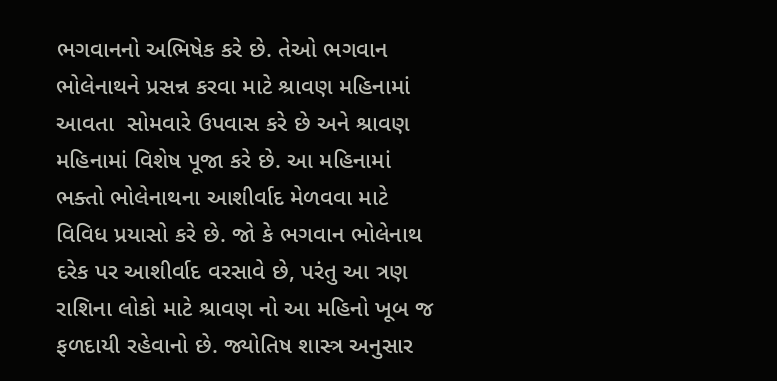ભગવાનનો અભિષેક કરે છે. તેઓ ભગવાન ભોલેનાથને પ્રસન્ન કરવા માટે શ્રાવણ મહિનામાં આવતા  સોમવારે ઉપવાસ કરે છે અને શ્રાવણ  મહિનામાં વિશેષ પૂજા કરે છે. આ મહિનામાં ભક્તો ભોલેનાથના આશીર્વાદ મેળવવા માટે વિવિધ પ્રયાસો કરે છે. જો કે ભગવાન ભોલેનાથ દરેક પર આશીર્વાદ વરસાવે છે, પરંતુ આ ત્રણ રાશિના લોકો માટે શ્રાવણ નો આ મહિનો ખૂબ જ ફળદાયી રહેવાનો છે. જ્યોતિષ શાસ્ત્ર અનુસાર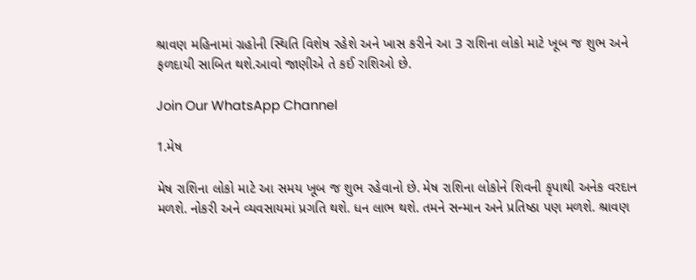શ્રાવણ મહિનામાં ગ્રહોની સ્થિતિ વિશેષ રહેશે અને ખાસ કરીને આ 3 રાશિના લોકો માટે ખૂબ જ શુભ અને ફળદાયી સાબિત થશે.આવો જાણીએ તે કઈ રાશિઓ છે.

Join Our WhatsApp Channel

1.મેષ

મેષ રાશિના લોકો માટે આ સમય ખૂબ જ શુભ રહેવાનો છે. મેષ રાશિના લોકોને શિવની કૃપાથી અનેક વરદાન મળશે. નોકરી અને વ્યવસાયમાં પ્રગતિ થશે. ધન લાભ થશે. તમને સન્માન અને પ્રતિષ્ઠા પણ મળશે. શ્રાવણ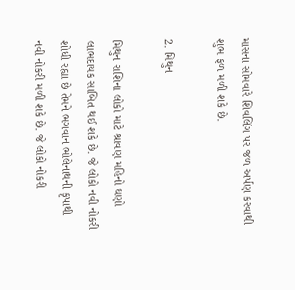માસના સોમવારે શિવલિંગ પર જળ અર્પણ કરવાથી શુભ ફળ મળી શકે છે.

2. મિથુન

મિથુન રાશિના લોકો માટે શ્રાવણ મહિનો ઘણો લાભદાયક સાબિત થઈ શકે છે. જે લોકો નવી નોકરી શોધી રહ્યા છે તેમને ભગવાન ભોલેનાથની કૃપાથી નવી નોકરી મળી શકે છે. જે લોકો નોકરી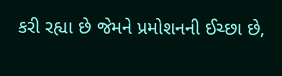કરી રહ્યા છે જેમને પ્રમોશનની ઈચ્છા છે,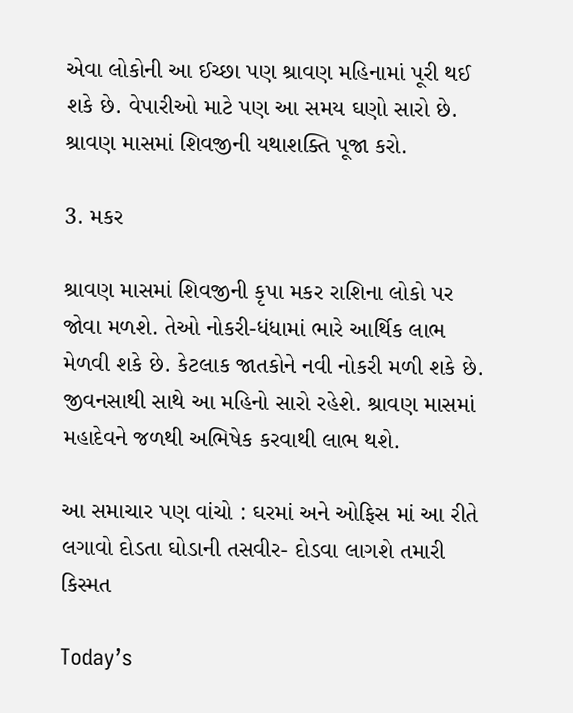એવા લોકોની આ ઈચ્છા પણ શ્રાવણ મહિનામાં પૂરી થઈ શકે છે. વેપારીઓ માટે પણ આ સમય ઘણો સારો છે. શ્રાવણ માસમાં શિવજીની યથાશક્તિ પૂજા કરો.

3. મકર

શ્રાવણ માસમાં શિવજીની કૃપા મકર રાશિના લોકો પર જોવા મળશે. તેઓ નોકરી-ધંધામાં ભારે આર્થિક લાભ મેળવી શકે છે. કેટલાક જાતકોને નવી નોકરી મળી શકે છે. જીવનસાથી સાથે આ મહિનો સારો રહેશે. શ્રાવણ માસમાં મહાદેવને જળથી અભિષેક કરવાથી લાભ થશે.

આ સમાચાર પણ વાંચો : ઘરમાં અને ઓફિસ માં આ રીતે લગાવો દોડતા ઘોડાની તસવીર- દોડવા લાગશે તમારી કિસ્મત

Today’s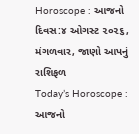Horoscope : આજનો દિવસ:૪ ઓગસ્ટ ૨૦૨૬, મંગળવાર, જાણો આપનું રાશિફળ
Today’s Horoscope : આજનો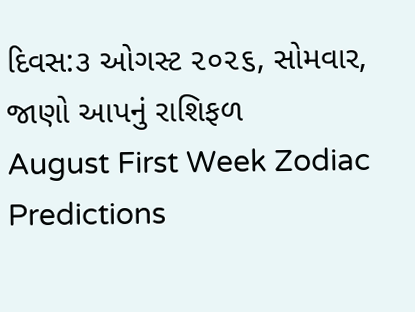દિવસ:૩ ઓગસ્ટ ૨૦૨૬, સોમવાર, જાણો આપનું રાશિફળ
August First Week Zodiac Predictions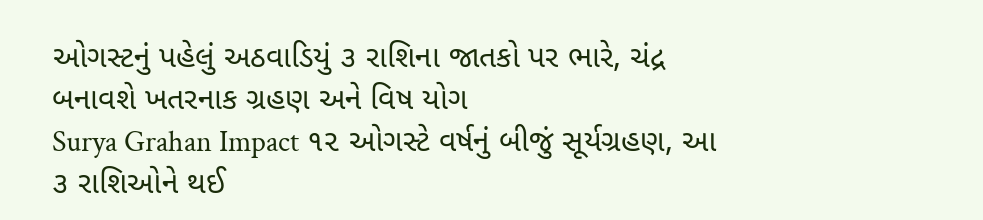ઓગસ્ટનું પહેલું અઠવાડિયું ૩ રાશિના જાતકો પર ભારે, ચંદ્ર બનાવશે ખતરનાક ગ્રહણ અને વિષ યોગ
Surya Grahan Impact ૧૨ ઓગસ્ટે વર્ષનું બીજું સૂર્યગ્રહણ, આ ૩ રાશિઓને થઈ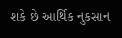શકે છે આર્થિક નુકસાન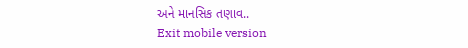અને માનસિક તણાવ..
Exit mobile version